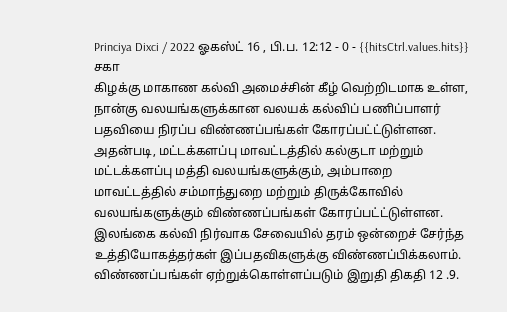Princiya Dixci / 2022 ஓகஸ்ட் 16 , பி.ப. 12:12 - 0 - {{hitsCtrl.values.hits}}
சகா
கிழக்கு மாகாண கல்வி அமைச்சின் கீழ் வெற்றிடமாக உள்ள, நான்கு வலயங்களுக்கான வலயக் கல்விப் பணிப்பாளர் பதவியை நிரப்ப விண்ணப்பங்கள் கோரப்பட்ட்டுள்ளன.
அதன்படி, மட்டக்களப்பு மாவட்டத்தில் கல்குடா மற்றும் மட்டக்களப்பு மத்தி வலயங்களுக்கும், அம்பாறை மாவட்டத்தில் சம்மாந்துறை மற்றும் திருக்கோவில் வலயங்களுக்கும் விண்ணப்பங்கள் கோரப்பட்ட்டுள்ளன.
இலங்கை கல்வி நிர்வாக சேவையில் தரம் ஒன்றைச் சேர்ந்த உத்தியோகத்தர்கள் இப்பதவிகளுக்கு விண்ணப்பிக்கலாம்.
விண்ணப்பங்கள் ஏற்றுக்கொள்ளப்படும் இறுதி திகதி 12 .9.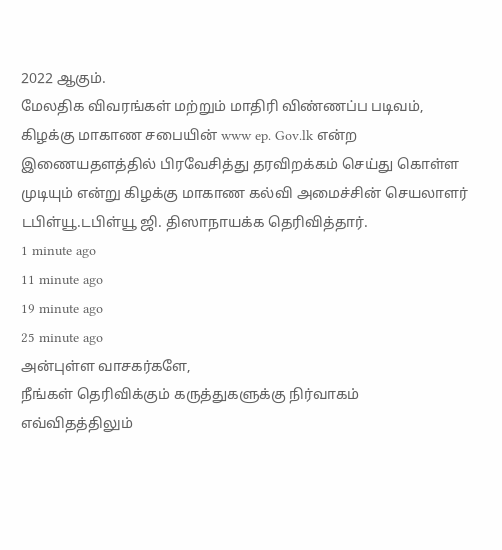2022 ஆகும்.
மேலதிக விவரங்கள் மற்றும் மாதிரி விண்ணப்ப படிவம், கிழக்கு மாகாண சபையின் www ep. Gov.lk என்ற இணையதளத்தில் பிரவேசித்து தரவிறக்கம் செய்து கொள்ள முடியும் என்று கிழக்கு மாகாண கல்வி அமைச்சின் செயலாளர் டபிள்யூ.டபிள்யூ ஜி. திஸாநாயக்க தெரிவித்தார்.
1 minute ago
11 minute ago
19 minute ago
25 minute ago
அன்புள்ள வாசகர்களே,
நீங்கள் தெரிவிக்கும் கருத்துகளுக்கு நிர்வாகம் எவ்விதத்திலும்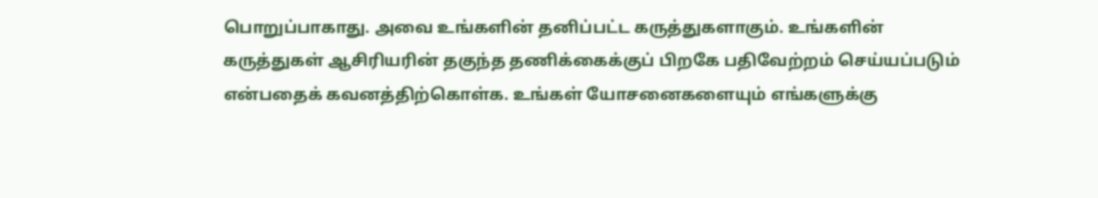பொறுப்பாகாது. அவை உங்களின் தனிப்பட்ட கருத்துகளாகும். உங்களின் கருத்துகள் ஆசிரியரின் தகுந்த தணிக்கைக்குப் பிறகே பதிவேற்றம் செய்யப்படும் என்பதைக் கவனத்திற்கொள்க. உங்கள் யோசனைகளையும் எங்களுக்கு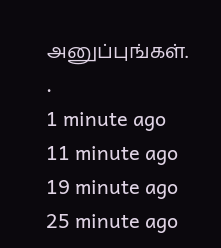அனுப்புங்கள். .
1 minute ago
11 minute ago
19 minute ago
25 minute ago